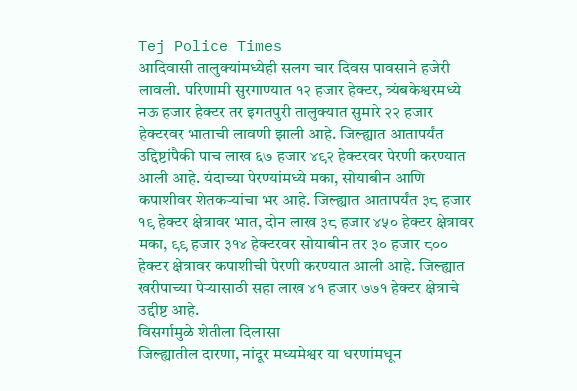Tej Police Times
आदिवासी तालुक्यांमध्येही सलग चार दिवस पावसाने हजेरी लावली. परिणामी सुरगाण्यात १२ हजार हेक्टर, त्र्यंबकेश्वरमध्ये नऊ हजार हेक्टर तर इगतपुरी तालुक्यात सुमारे २२ हजार हेक्टरवर भाताची लावणी झाली आहे. जिल्ह्यात आतापर्यंत उद्दिष्टांपैकी पाच लाख ६७ हजार ४९२ हेक्टरवर पेरणी करण्यात आली आहे. यंदाच्या पेरण्यांमध्ये मका, सोयाबीन आणि कपाशीवर शेतकऱ्यांचा भर आहे. जिल्ह्यात आतापर्यंत ३८ हजार १९ हेक्टर क्षेत्रावर भात, दोन लाख ३८ हजार ४५० हेक्टर क्षेत्रावर मका, ९९ हजार ३१४ हेक्टरवर सोयाबीन तर ३० हजार ८०० हेक्टर क्षेत्रावर कपाशीची पेरणी करण्यात आली आहे. जिल्ह्यात खरीपाच्या पेऱ्यासाठी सहा लाख ४१ हजार ७७१ हेक्टर क्षेत्राचे उद्दीष्ट आहे.
विसर्गामुळे शेतीला दिलासा
जिल्ह्यातील दारणा, नांदूर मध्यमेश्वर या धरणांमधून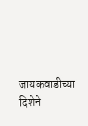जायकवाडीच्या दिशेने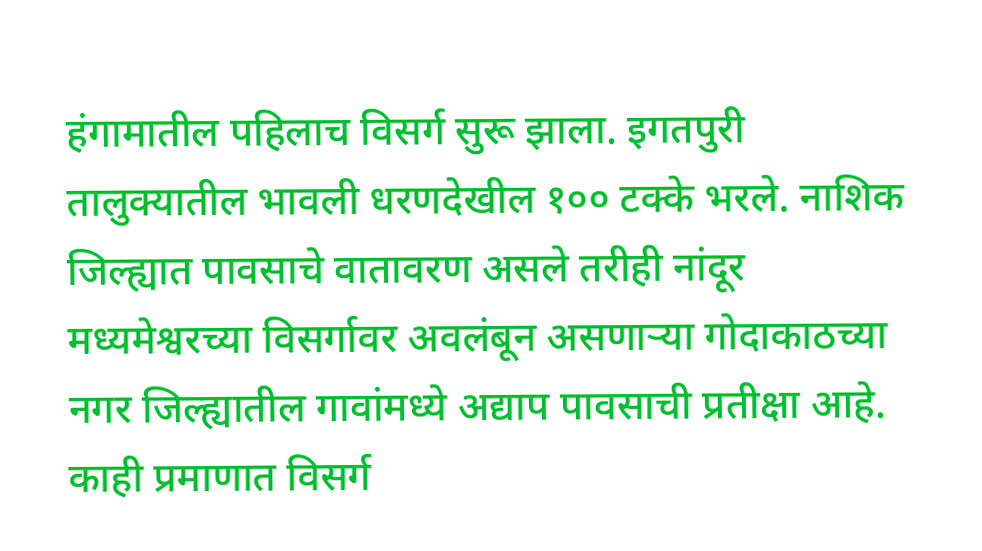हंगामातील पहिलाच विसर्ग सुरू झाला. इगतपुरी तालुक्यातील भावली धरणदेखील १०० टक्के भरले. नाशिक जिल्ह्यात पावसाचे वातावरण असले तरीही नांदूर मध्यमेश्वरच्या विसर्गावर अवलंबून असणाऱ्या गोदाकाठच्या नगर जिल्ह्यातील गावांमध्ये अद्याप पावसाची प्रतीक्षा आहे. काही प्रमाणात विसर्ग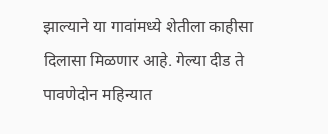झाल्याने या गावांमध्ये शेतीला काहीसा दिलासा मिळणार आहे. गेल्या दीड ते पावणेदोन महिन्यात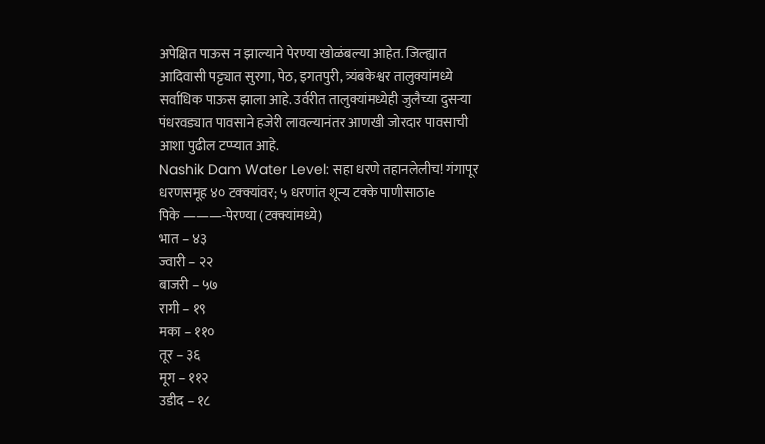अपेक्षित पाऊस न झाल्याने पेरण्या खोळंबल्या आहेत. जिल्ह्यात आदिवासी पट्ट्यात सुरगा, पेठ, इगतपुरी, त्र्यंबकेश्वर तालुक्यांमध्ये सर्वाधिक पाऊस झाला आहे. उर्वरीत तालुक्यांमध्येही जुलैच्या दुसऱ्या पंधरवड्यात पावसाने हजेरी लावल्यानंतर आणखी जोरदार पावसाची आशा पुढील टप्प्यात आहे.
Nashik Dam Water Level: सहा धरणे तहानलेलीच! गंगापूर धरणसमूह ४० टक्क्यांवर; ५ धरणांत शून्य टक्के पाणीसाठाe
पिके ———-पेरण्या (टक्क्यांमध्ये)
भात – ४३
ज्वारी – २२
बाजरी – ५७
रागी – १९
मका – ११०
तूर – ३६
मूग – ११२
उडीद – १८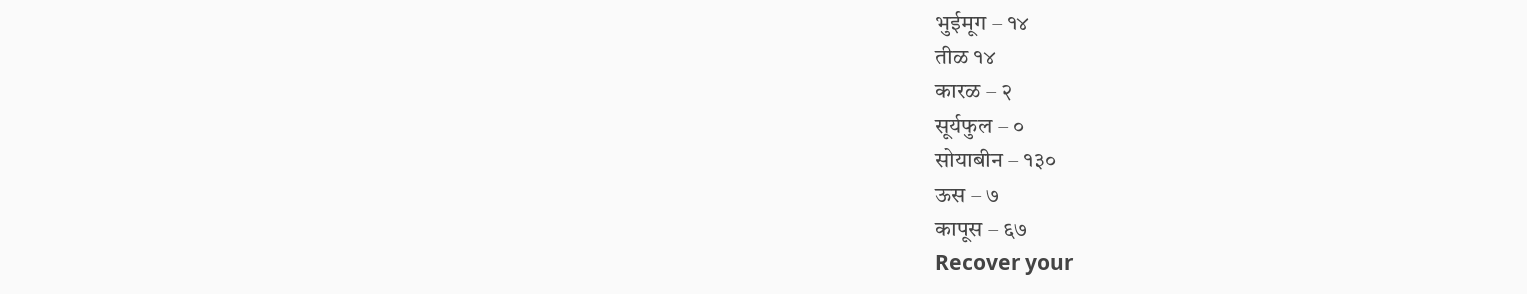भुईमूग – १४
तीळ १४
कारळ – २
सूर्यफुल – ०
सोयाबीन – १३०
ऊस – ७
कापूस – ६७
Recover your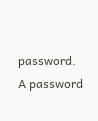password.
A password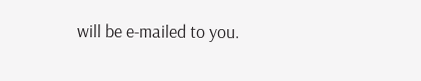will be e-mailed to you.